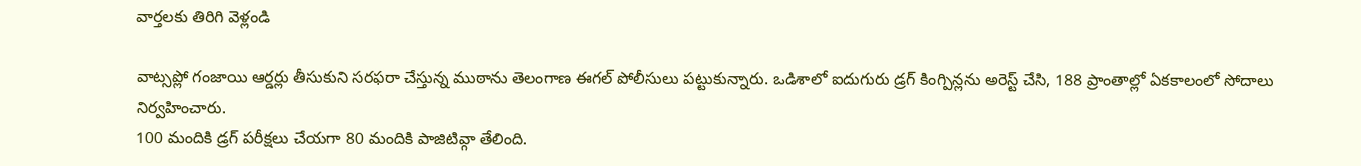వార్తలకు తిరిగి వెళ్లండి

వాట్సప్లో గంజాయి ఆర్డర్లు తీసుకుని సరఫరా చేస్తున్న ముఠాను తెలంగాణ ఈగల్ పోలీసులు పట్టుకున్నారు. ఒడిశాలో ఐదుగురు డ్రగ్ కింగ్పిన్లను అరెస్ట్ చేసి, 188 ప్రాంతాల్లో ఏకకాలంలో సోదాలు నిర్వహించారు.
100 మందికి డ్రగ్ పరీక్షలు చేయగా 80 మందికి పాజిటివ్గా తేలింది.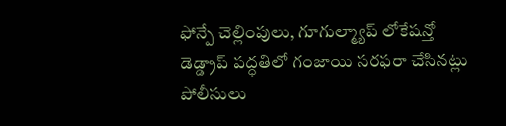ఫోన్పే చెల్లింపులు, గూగుల్మ్యాప్ లోకేషన్తో డెడ్డ్రాప్ పద్ధతిలో గంజాయి సరఫరా చేసినట్లు పోలీసులు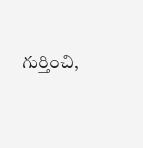గుర్తించి,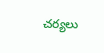చర్యలు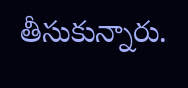తీసుకున్నారు.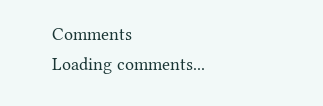Comments
Loading comments...